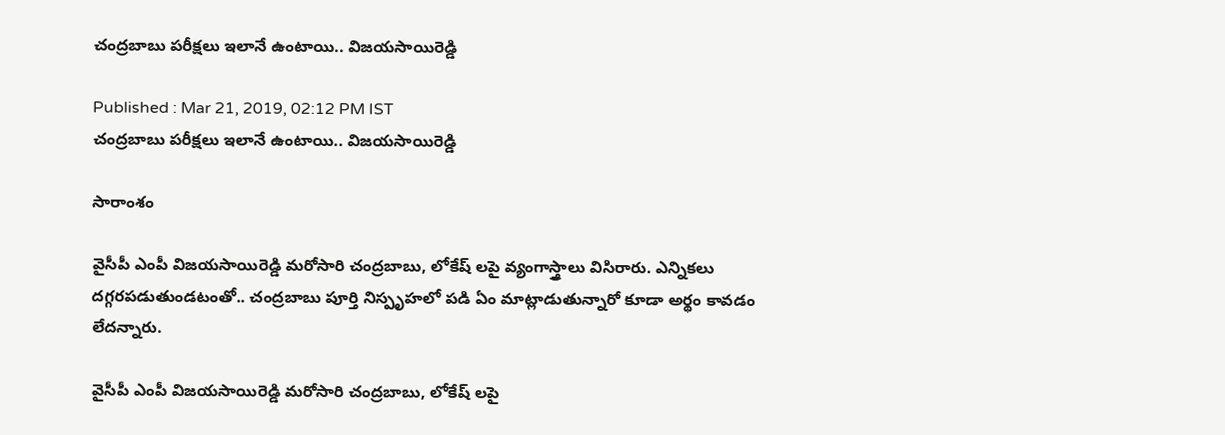చంద్రబాబు పరీక్షలు ఇలానే ఉంటాయి.. విజయసాయిరెడ్డి

Published : Mar 21, 2019, 02:12 PM IST
చంద్రబాబు పరీక్షలు ఇలానే ఉంటాయి.. విజయసాయిరెడ్డి

సారాంశం

వైసీపీ ఎంపీ విజయసాయిరెడ్డి మరోసారి చంద్రబాబు, లోకేష్ లపై వ్యంగాస్త్రాలు విసిరారు. ఎన్నికలు దగ్గరపడుతుండటంతో.. చంద్రబాబు పూర్తి నిస్పృహలో పడి ఏం మాట్లాడుతున్నారో కూడా అర్థం కావడం లేదన్నారు.

వైసీపీ ఎంపీ విజయసాయిరెడ్డి మరోసారి చంద్రబాబు, లోకేష్ లపై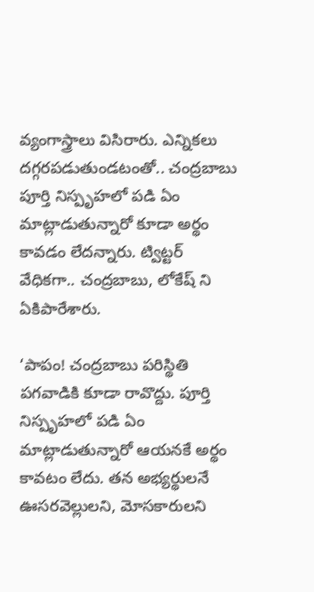వ్యంగాస్త్రాలు విసిరారు. ఎన్నికలు దగ్గరపడుతుండటంతో.. చంద్రబాబు పూర్తి నిస్పృహలో పడి ఏం మాట్లాడుతున్నారో కూడా అర్థం కావడం లేదన్నారు. ట్విట్టర్ వేధికగా.. చంద్రబాబు, లోకేష్ ని ఏకిపారేశారు.

‘పాపం! చంద్రబాబు పరిస్థితి పగవాడికి కూడా రావొద్దు. పూర్తి నిస్పృహలో పడి ఏం మాట్లాడుతున్నారో ఆయనకే అర్థం కావటం లేదు. తన అభ్యర్థులనే ఊసరవెల్లులని, మోసకారులని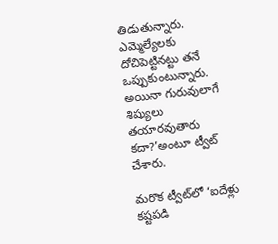తిడుతున్నారు. ఎమ్మెల్యేలకు దోచిపెట్టినట్టు తనే ఒప్పుకుంటున్నారు. అయినా గురువులాగే శిష్యులు తయారవుతారు కదా?’అంటూ ట్వీట్‌ చేశారు.

మరొక ట్వీట్‌లో ‘ఐదేళ్లు కష్టపడి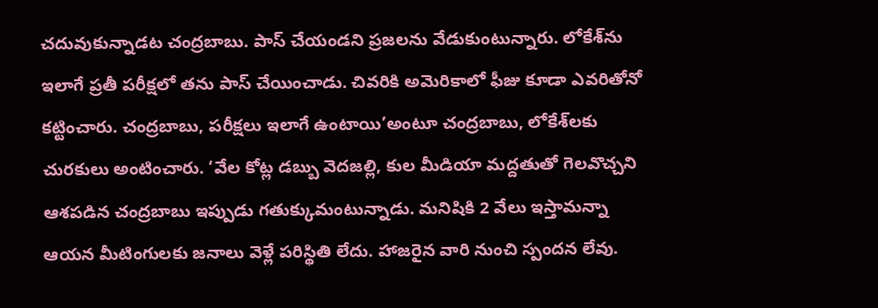చదువుకున్నాడట చంద్రబాబు. పాస్‌ చేయండని ప్రజలను వేడుకుంటున్నారు. లోకేశ్‌ను ఇలాగే ప్రతీ పరీక్షలో తను పాస్‌ చేయించాడు. చివరికి అమెరికాలో ఫీజు కూడా ఎవరితోనో కట్టించారు. చంద్రబాబు, పరీక్షలు ఇలాగే ఉంటాయి’అంటూ చంద్రబాబు, లోకేశ్‌లకు చురకులు అంటించారు. ‘వేల కోట్ల డబ్బు వెదజల్లి, కుల మీడియా మద్దతుతో గెలవొచ్చని ఆశపడిన చంద్రబాబు ఇప్పుడు గతుక్కుమంటున్నాడు. మనిషికి 2 వేలు ఇస్తామన్నా ఆయన మీటింగులకు జనాలు వెళ్లే పరిస్థితి లేదు. హాజరైన వారి నుంచి స్పందన లేవు.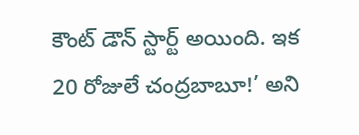కౌంట్‌ డౌన్‌ స్టార్ట్‌ అయింది. ఇక 20 రోజులే చంద్రబాబూ!’ అని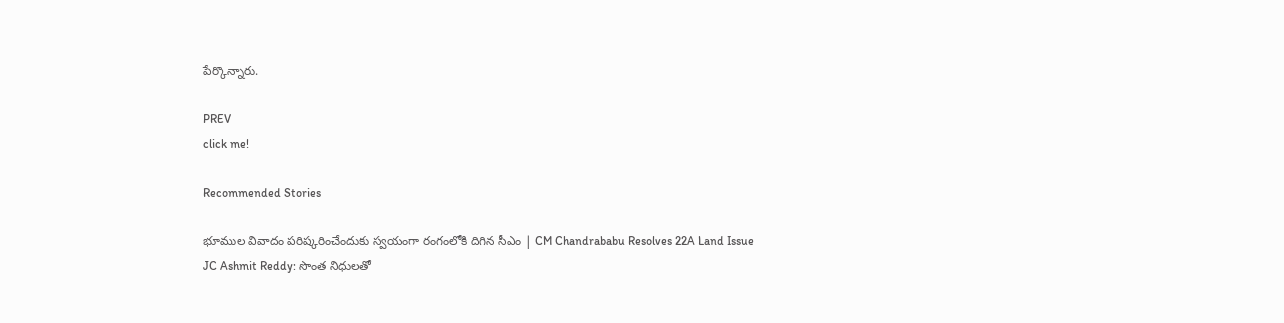పేర్కొన్నారు.

PREV
click me!

Recommended Stories

భూముల వివాదం పరిష్కరించేందుకు స్వయంగా రంగంలోకి దిగిన సీఎం | CM Chandrababu Resolves 22A Land Issue
JC Ashmit Reddy: సొంత నిధులతో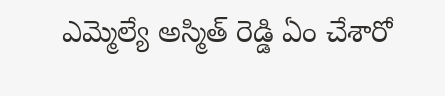ఎమ్మెల్యే అస్మిత్ రెడ్డి ఏం చేశారో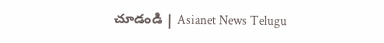చూడండి | Asianet News Telugu